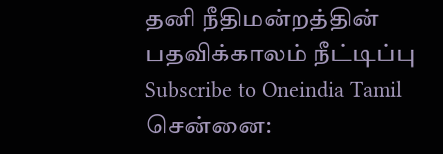தனி நீதிமன்றத்தின் பதவிக்காலம் நீட்டிப்பு
Subscribe to Oneindia Tamil
சென்னை: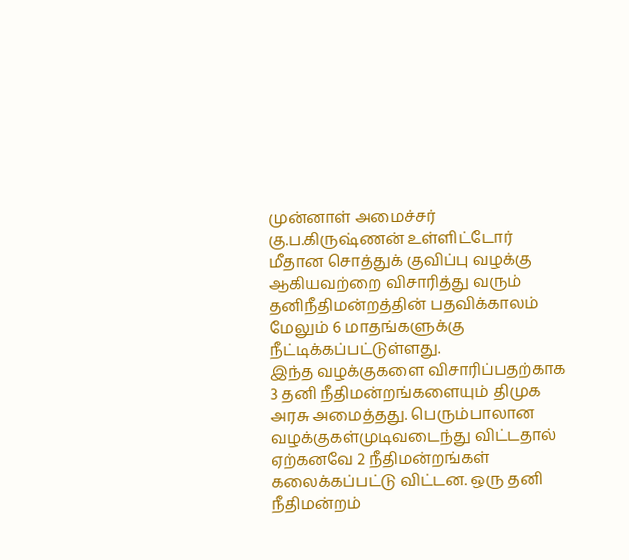முன்னாள் அமைச்சர் கு.ப.கிருஷ்ணன் உள்ளிட்டோர் மீதான சொத்துக் குவிப்பு வழக்கு ஆகியவற்றை விசாரித்து வரும் தனிநீதிமன்றத்தின் பதவிக்காலம் மேலும் 6 மாதங்களுக்கு நீட்டிக்கப்பட்டுள்ளது.
இந்த வழக்குகளை விசாரிப்பதற்காக 3 தனி நீதிமன்றங்களையும் திமுக அரசு அமைத்தது. பெரும்பாலான வழக்குகள்முடிவடைந்து விட்டதால் ஏற்கனவே 2 நீதிமன்றங்கள் கலைக்கப்பட்டு விட்டன. ஒரு தனி நீதிமன்றம்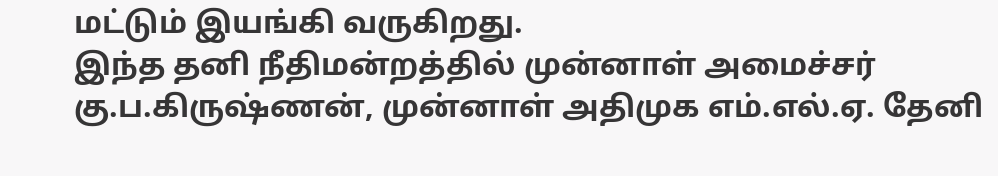மட்டும் இயங்கி வருகிறது.
இந்த தனி நீதிமன்றத்தில் முன்னாள் அமைச்சர் கு.ப.கிருஷ்ணன், முன்னாள் அதிமுக எம்.எல்.ஏ. தேனி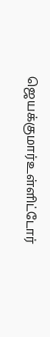ஜெயக்குமார்உள்ளிட்டோர்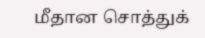மீதான சொத்துக்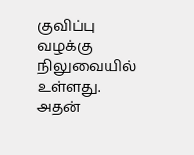குவிப்பு வழக்கு நிலுவையில் உள்ளது.
அதன்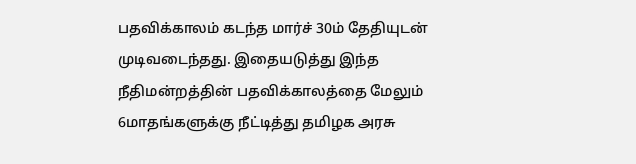பதவிக்காலம் கடந்த மார்ச் 30ம் தேதியுடன் முடிவடைந்தது. இதையடுத்து இந்த நீதிமன்றத்தின் பதவிக்காலத்தை மேலும் 6மாதங்களுக்கு நீட்டித்து தமிழக அரசு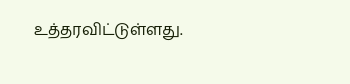உத்தரவிட்டுள்ளது.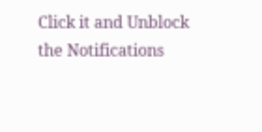Click it and Unblock the Notifications